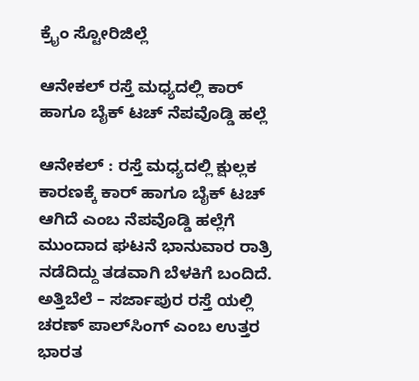ಕ್ರೈಂ ಸ್ಟೋರಿಜಿಲ್ಲೆ

ಆನೇಕಲ್ ರಸ್ತೆ ಮಧ್ಯದಲ್ಲಿ ಕಾರ್ ಹಾಗೂ ಬೈಕ್ ಟಚ್ ನೆಪವೊಡ್ಡಿ ಹಲ್ಲೆ

ಆನೇಕಲ್ : ರಸ್ತೆ ಮಧ್ಯದಲ್ಲಿ ಕ್ಷುಲ್ಲಕ ಕಾರಣಕ್ಕೆ ಕಾರ್ ಹಾಗೂ ಬೈಕ್ ಟಚ್ ಆಗಿದೆ ಎಂಬ ನೆಪವೊಡ್ಡಿ ಹಲ್ಲೆಗೆ ಮುಂದಾದ ಘಟನೆ ಭಾನುವಾರ ರಾತ್ರಿ ನಡೆದಿದ್ದು ತಡವಾಗಿ ಬೆಳಕಿಗೆ ಬಂದಿದೆ. ಅತ್ತಿಬೆಲೆ – ಸರ್ಜಾಪುರ ರಸ್ತೆ ಯಲ್ಲಿ ಚರಣ್ ಪಾಲ್‌ಸಿಂಗ್ ಎಂಬ ಉತ್ತರ ಭಾರತ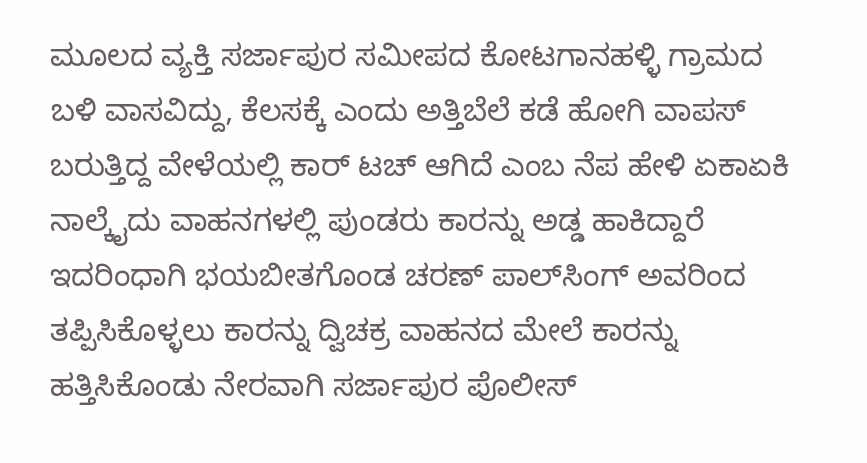ಮೂಲದ ವ್ಯಕ್ತಿ ಸರ್ಜಾಪುರ ಸಮೀಪದ ಕೋಟಗಾನಹಳ್ಳಿ ಗ್ರಾಮದ ಬಳಿ ವಾಸವಿದ್ದು, ಕೆಲಸಕ್ಕೆ ಎಂದು ಅತ್ತಿಬೆಲೆ ಕಡೆ ಹೋಗಿ ವಾಪಸ್ ಬರುತ್ತಿದ್ದ ವೇಳೆಯಲ್ಲಿ ಕಾರ್ ಟಚ್ ಆಗಿದೆ ಎಂಬ ನೆಪ ಹೇಳಿ ಏಕಾಏಕಿ ನಾಲ್ಕೈದು ವಾಹನಗಳಲ್ಲಿ ಪುಂಡರು ಕಾರನ್ನು ಅಡ್ಡ ಹಾಕಿದ್ದಾರೆ ಇದರಿಂಧಾಗಿ ಭಯಬೀತಗೊಂಡ ಚರಣ್ ಪಾಲ್‌ಸಿಂಗ್ ಅವರಿಂದ ತಪ್ಪಿಸಿಕೊಳ್ಳಲು ಕಾರನ್ನು ದ್ವಿಚಕ್ರ ವಾಹನದ ಮೇಲೆ ಕಾರನ್ನು ಹತ್ತಿಸಿಕೊಂಡು ನೇರವಾಗಿ ಸರ್ಜಾಪುರ ಪೊಲೀಸ್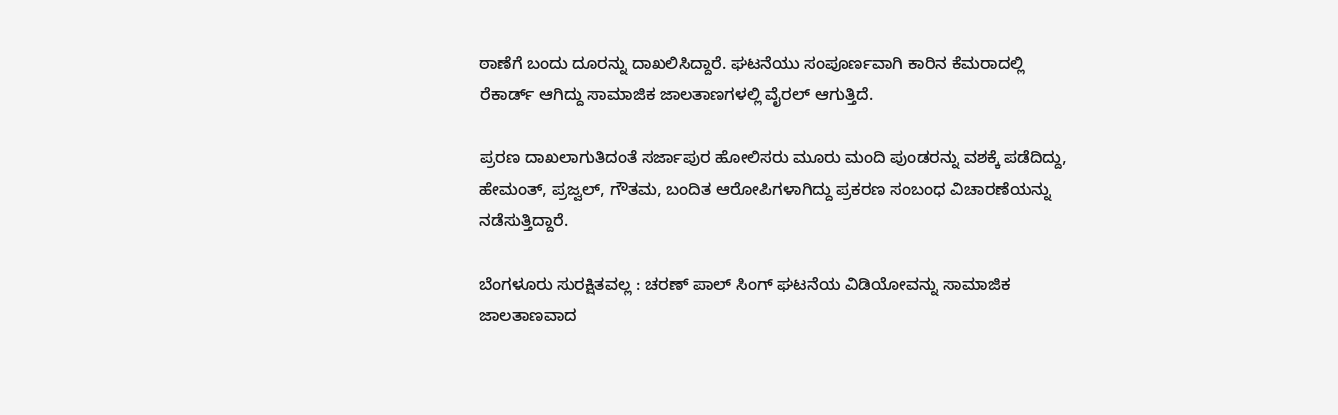ಠಾಣೆಗೆ ಬಂದು ದೂರನ್ನು ದಾಖಲಿಸಿದ್ದಾರೆ. ಘಟನೆಯು ಸಂಪೂರ್ಣವಾಗಿ ಕಾರಿನ ಕೆಮರಾದಲ್ಲಿ ರೆಕಾರ್ಡ್ ಆಗಿದ್ದು ಸಾಮಾಜಿಕ ಜಾಲತಾಣಗಳಲ್ಲಿ ವೈರಲ್ ಆಗುತ್ತಿದೆ.

ಪ್ರರಣ ದಾಖಲಾಗುತಿದಂತೆ ಸರ್ಜಾಪುರ ಹೋಲಿಸರು ಮೂರು ಮಂದಿ ಪುಂಡರನ್ನು ವಶಕ್ಕೆ ಪಡೆದಿದ್ದು, ಹೇಮಂತ್, ಪ್ರಜ್ವಲ್, ಗೌತಮ, ಬಂದಿತ ಆರೋಪಿಗಳಾಗಿದ್ದು ಪ್ರಕರಣ ಸಂಬಂಧ ವಿಚಾರಣೆಯನ್ನು ನಡೆಸುತ್ತಿದ್ದಾರೆ.

ಬೆಂಗಳೂರು ಸುರಕ್ಷಿತವಲ್ಲ : ಚರಣ್ ಪಾಲ್ ಸಿಂಗ್ ಘಟನೆಯ ವಿಡಿಯೋವನ್ನು ಸಾಮಾಜಿಕ ಜಾಲತಾಣವಾದ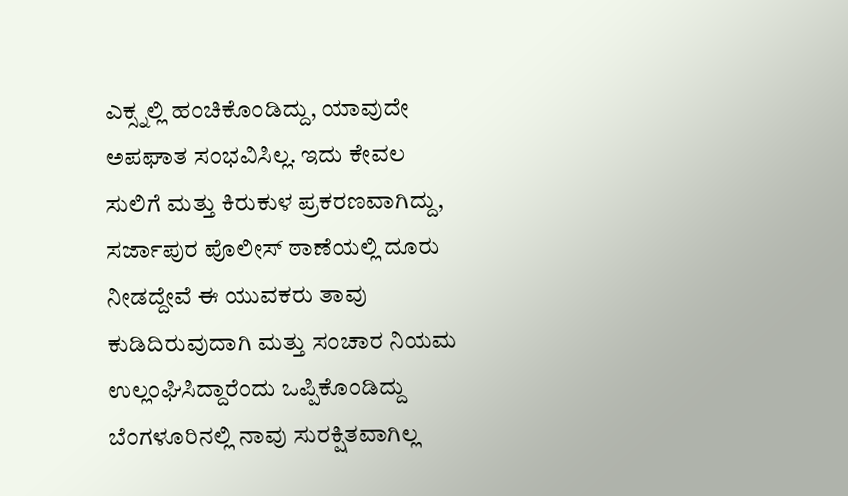ಎಕ್ಸ್ನಲ್ಲಿ ಹಂಚಿಕೊಂಡಿದ್ದು, ಯಾವುದೇ ಅಪಘಾತ ಸಂಭವಿಸಿಲ್ಲ. ಇದು ಕೇವಲ ಸುಲಿಗೆ ಮತ್ತು ಕಿರುಕುಳ ಪ್ರಕರಣವಾಗಿದ್ದು, ಸರ್ಜಾಪುರ ಪೊಲೀಸ್ ಠಾಣೆಯಲ್ಲಿ ದೂರು ನೀಡದ್ದೇವೆ ಈ ಯುವಕರು ತಾವು ಕುಡಿದಿರುವುದಾಗಿ ಮತ್ತು ಸಂಚಾರ ನಿಯಮ ಉಲ್ಲಂಘಿಸಿದ್ದಾರೆಂದು ಒಪ್ಪಿಕೊಂಡಿದ್ದು ಬೆಂಗಳೂರಿನಲ್ಲಿ ನಾವು ಸುರಕ್ಷಿತವಾಗಿಲ್ಲ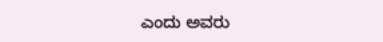ಎಂದು ಅವರು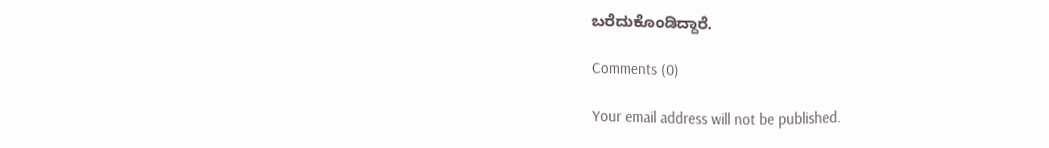ಬರೆದುಕೊಂಡಿದ್ದಾರೆ.

Comments (0)

Your email address will not be published.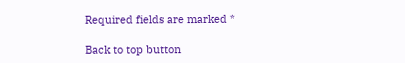Required fields are marked *

Back to top button